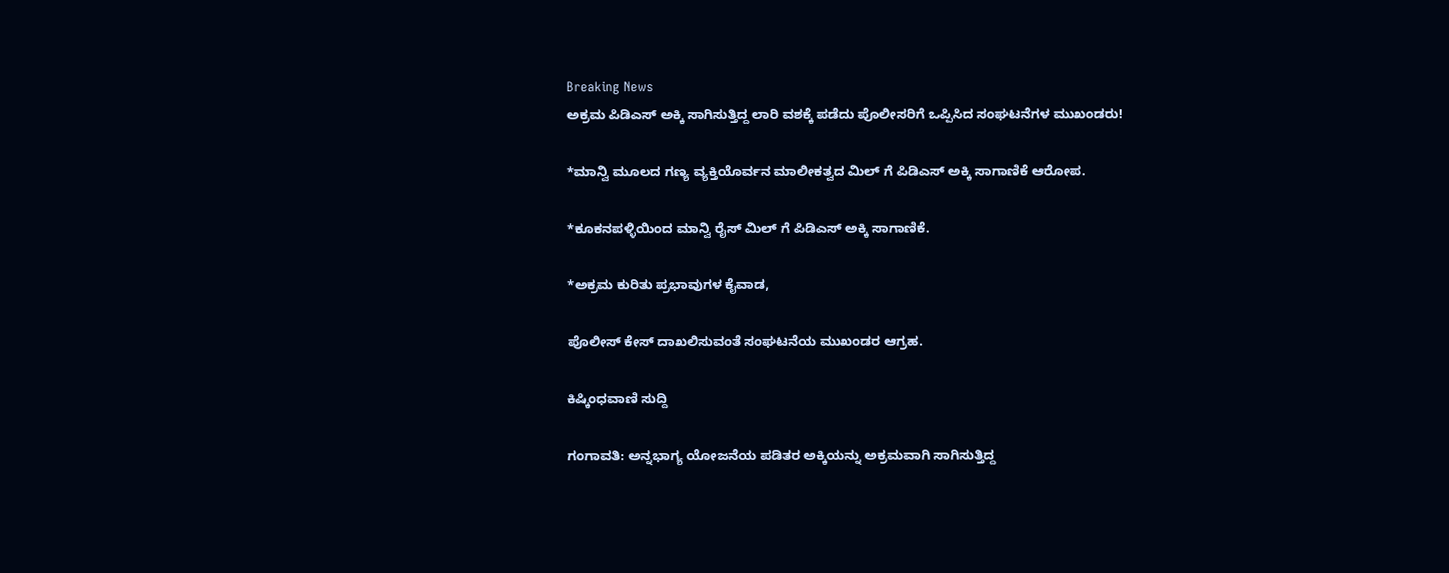Breaking News
ಅಕ್ರಮ‌ ಪಿಡಿಎಸ್ ಅಕ್ಕಿ ಸಾಗಿಸುತ್ತಿದ್ದ ಲಾರಿ ವಶಕ್ಕೆ ಪಡೆದು ಪೊಲೀಸರಿಗೆ ಒಪ್ಪಿಸಿದ ಸಂಘಟನೆಗಳ ಮುಖಂಡರು!

*ಮಾನ್ವಿ ಮೂಲದ ಗಣ್ಯ ವ್ಯಕ್ತಿಯೊರ್ವನ ಮಾಲೀಕತ್ವದ ಮಿಲ್ ಗೆ ಪಿಡಿಎಸ್ ಅಕ್ಕಿ ಸಾಗಾಣಿಕೆ ಆರೋಪ.

*ಕೂಕನಪಳ್ಳಿಯಿಂದ ಮಾನ್ವಿ ರೈಸ್ ಮಿಲ್ ಗೆ ಪಿಡಿಎಸ್ ಅಕ್ಕಿ ಸಾಗಾಣಿಕೆ.

*ಅಕ್ರಮ ಕುರಿತು ಪ್ರಭಾವುಗಳ ಕೈವಾಡ,

ಪೊಲೀಸ್ ಕೇಸ್ ದಾಖಲಿಸುವಂತೆ ಸಂಘಟನೆಯ ಮುಖಂಡರ ಆಗ್ರಹ.

ಕಿಷ್ಕಿಂಧವಾಣಿ ಸುದ್ದಿ

ಗಂಗಾವತಿ: ಅನ್ನಭಾಗ್ಯ ಯೋಜನೆಯ ಪಡಿತರ ಅಕ್ಕಿಯನ್ನು ಅಕ್ರಮವಾಗಿ ಸಾಗಿಸುತ್ತಿದ್ದ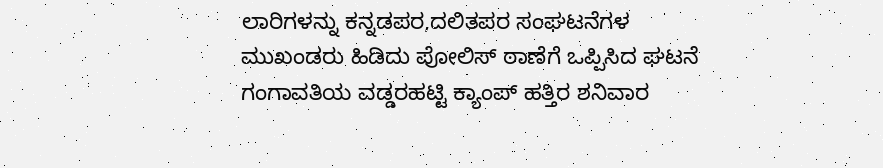ಲಾರಿಗಳನ್ನು ಕನ್ನಡಪರ,ದಲಿತಪರ ಸಂಘಟನೆಗಳ ಮುಖಂಡರು ಹಿಡಿದು ಪೋಲಿಸ್ ಠಾಣೆಗೆ ಒಪ್ಪಿಸಿದ ಘಟನೆ ಗಂಗಾವತಿಯ ವಡ್ಡರಹಟ್ಟಿ ಕ್ಯಾಂಪ್ ಹತ್ತಿರ ಶನಿವಾರ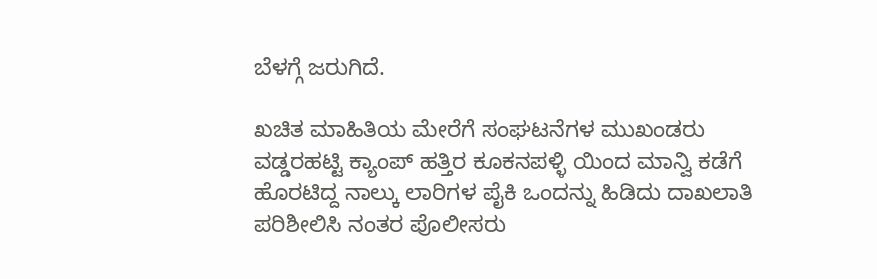ಬೆಳಗ್ಗೆ ಜರುಗಿದೆ.

ಖಚಿತ ಮಾಹಿತಿಯ ಮೇರೆಗೆ ಸಂಘಟನೆಗಳ ಮುಖಂಡರು ವಡ್ಡರಹಟ್ಟಿ ಕ್ಯಾಂಪ್ ಹತ್ತಿರ ಕೂಕನಪಳ್ಳಿ ಯಿಂದ ಮಾನ್ವಿ ಕಡೆಗೆ ಹೊರಟಿದ್ದ ನಾಲ್ಕು ಲಾರಿಗಳ ಪೈಕಿ ಒಂದನ್ನು ಹಿಡಿದು ದಾಖಲಾತಿ ಪರಿಶೀಲಿಸಿ ನಂತರ ಪೊಲೀಸರು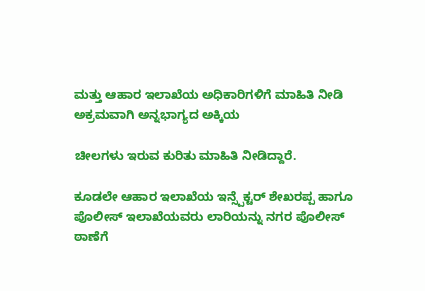ಮತ್ತು ಆಹಾರ ಇಲಾಖೆಯ ಅಧಿಕಾರಿಗಳಿಗೆ ಮಾಹಿತಿ ನೀಡಿ ಅಕ್ರಮವಾಗಿ ಅನ್ನಭಾಗ್ಯದ ಅಕ್ಕಿಯ

ಚೀಲಗಳು ಇರುವ ಕುರಿತು ಮಾಹಿತಿ ನೀಡಿದ್ದಾರೆ.

ಕೂಡಲೇ ಆಹಾರ ಇಲಾಖೆಯ ಇನ್ಸ್ಪೆಕ್ಟರ್ ಶೇಖರಪ್ಪ ಹಾಗೂ ಪೊಲೀಸ್ ಇಲಾಖೆಯವರು ಲಾರಿಯನ್ನು ನಗರ ಪೊಲೀಸ್ ಠಾಣೆಗೆ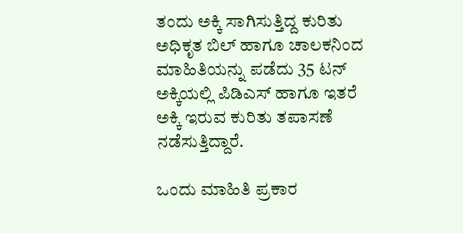ತಂದು ಅಕ್ಕಿ ಸಾಗಿಸುತ್ತಿದ್ದ ಕುರಿತು ಅಧಿಕೃತ ಬಿಲ್ ಹಾಗೂ ಚಾಲಕನಿಂದ ಮಾಹಿತಿಯನ್ನು ಪಡೆದು 35 ಟನ್ ಅಕ್ಕಿಯಲ್ಲಿ ಪಿಡಿಎಸ್ ಹಾಗೂ ಇತರೆ ಅಕ್ಕಿ ಇರುವ ಕುರಿತು ತಪಾಸಣೆ ನಡೆಸುತ್ತಿದ್ದಾರೆ.

ಒಂದು ಮಾಹಿತಿ ಪ್ರಕಾರ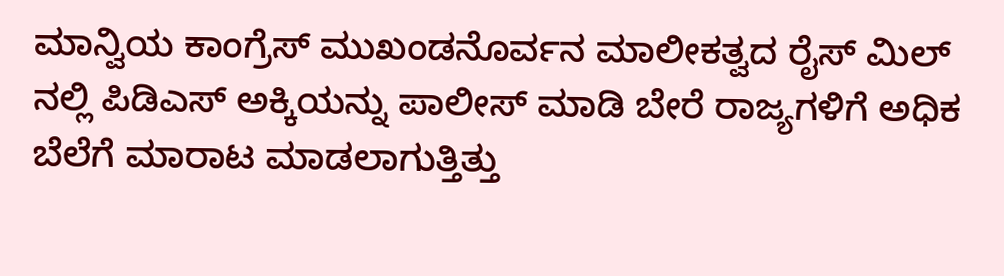ಮಾನ್ವಿಯ ಕಾಂಗ್ರೆಸ್ ಮುಖಂಡನೊರ್ವನ ಮಾಲೀಕತ್ವದ ರೈಸ್ ಮಿಲ್ ನಲ್ಲಿ ಪಿಡಿಎಸ್ ಅಕ್ಕಿಯನ್ನು ಪಾಲೀಸ್ ಮಾಡಿ ಬೇರೆ ರಾಜ್ಯಗಳಿಗೆ ಅಧಿಕ ಬೆಲೆಗೆ ಮಾರಾಟ ಮಾಡಲಾಗುತ್ತಿತ್ತು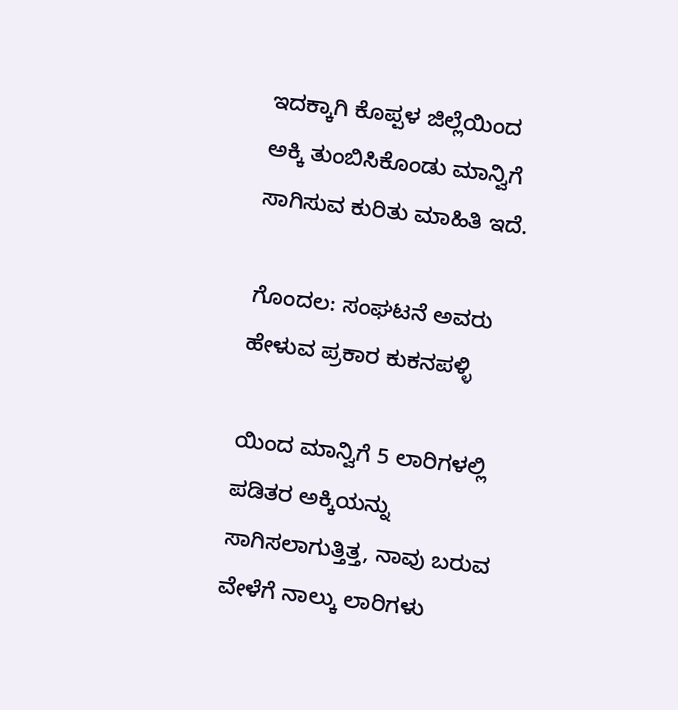ಇದಕ್ಕಾಗಿ ಕೊಪ್ಪಳ ಜಿಲ್ಲೆಯಿಂದ ಅಕ್ಕಿ ತುಂಬಿಸಿಕೊಂಡು ಮಾನ್ವಿಗೆ ಸಾಗಿಸುವ ಕುರಿತು ಮಾಹಿತಿ ಇದೆ.

ಗೊಂದಲ: ಸಂಘಟನೆ ಅವರು ಹೇಳುವ ಪ್ರಕಾರ ಕುಕನಪಳ್ಳಿ

ಯಿಂದ ಮಾನ್ವಿಗೆ 5 ಲಾರಿಗಳಲ್ಲಿ ಪಡಿತರ ಅಕ್ಕಿಯನ್ನು ಸಾಗಿಸಲಾಗುತ್ತಿತ್ತ, ನಾವು ಬರುವ ವೇಳೆಗೆ ನಾಲ್ಕು ಲಾರಿಗಳು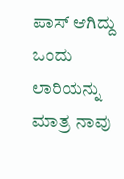ಪಾಸ್ ಆಗಿದ್ದು ಒಂದು ಲಾರಿಯನ್ನು ಮಾತ್ರ ನಾವು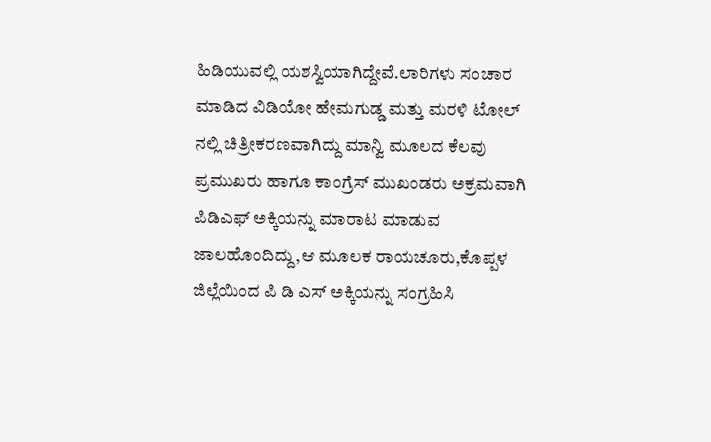ಹಿಡಿಯುವಲ್ಲಿ ಯಶಸ್ವಿಯಾಗಿದ್ದೇವೆ.ಲಾರಿಗಳು ಸಂಚಾರ ಮಾಡಿದ ವಿಡಿಯೋ ಹೇಮಗುಡ್ಡ ಮತ್ತು ಮರಳಿ ಟೋಲ್ ನಲ್ಲಿ ಚಿತ್ರೀಕರಣವಾಗಿದ್ದು ಮಾನ್ವಿ ಮೂಲದ ಕೆಲವು ಪ್ರಮುಖರು ಹಾಗೂ ಕಾಂಗ್ರೆಸ್ ಮುಖಂಡರು ಅಕ್ರಮವಾಗಿ ಪಿಡಿಎಫ್ ಅಕ್ಕಿಯನ್ನು ಮಾರಾಟ ಮಾಡುವ ಜಾಲಹೊಂದಿದ್ದು,ಆ ಮೂಲಕ ರಾಯಚೂರು,ಕೊಪ್ಪಳ ಜಿಲ್ಲೆಯಿಂದ ಪಿ ಡಿ ಎಸ್ ಅಕ್ಕಿಯನ್ನು ಸಂಗ್ರಹಿಸಿ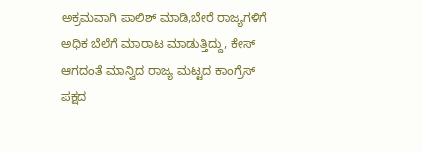ಅಕ್ರಮವಾಗಿ ಪಾಲಿಶ್ ಮಾಡಿ,ಬೇರೆ ರಾಜ್ಯಗಳಿಗೆ ಅಧಿಕ ಬೆಲೆಗೆ ಮಾರಾಟ ಮಾಡುತ್ತಿದ್ದು, ಕೇಸ್ ಆಗದಂತೆ ಮಾನ್ವಿದ ರಾಜ್ಯ ಮಟ್ಟದ ಕಾಂಗ್ರೆಸ್ ಪಕ್ಷದ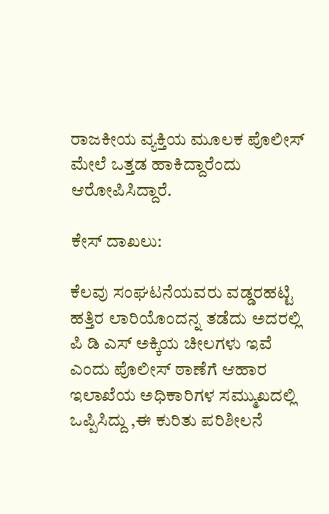ರಾಜಕೀಯ ವ್ಯಕ್ತಿಯ ಮೂಲಕ ಪೊಲೀಸ್ ಮೇಲೆ ಒತ್ತಡ ಹಾಕಿದ್ದಾರೆಂದು ಆರೋಪಿಸಿದ್ದಾರೆ.

ಕೇಸ್ ದಾಖಲು:

ಕೆಲವು ಸಂಘಟನೆಯವರು ವಡ್ಡರಹಟ್ಟಿ ಹತ್ತಿರ ಲಾರಿಯೊಂದನ್ನ ತಡೆದು ಅದರಲ್ಲಿ ಪಿ ಡಿ ಎಸ್ ಅಕ್ಕಿಯ ಚೀಲಗಳು ಇವೆ ಎಂದು ಪೊಲೀಸ್ ಠಾಣೆಗೆ ಆಹಾರ ಇಲಾಖೆಯ ಅಧಿಕಾರಿಗಳ ಸಮ್ಮುಖದಲ್ಲಿ ಒಪ್ಪಿಸಿದ್ದು ,ಈ ಕುರಿತು ಪರಿಶೀಲನೆ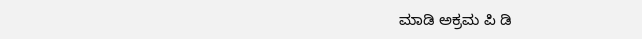ಮಾಡಿ ಅಕ್ರಮ ಪಿ ಡಿ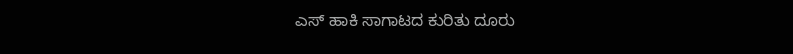ಎಸ್ ಹಾಕಿ ಸಾಗಾಟದ ಕುರಿತು ದೂರು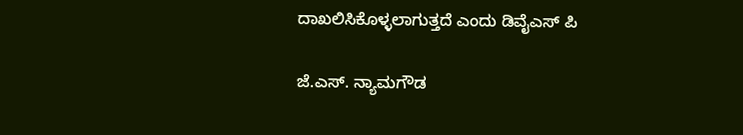ದಾಖಲಿಸಿಕೊಳ್ಳಲಾಗುತ್ತದೆ ಎಂದು ಡಿವೈಎಸ್ ಪಿ

ಜೆ.ಎಸ್. ನ್ಯಾಮಗೌಡ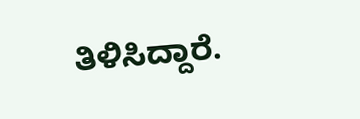ತಿಳಿಸಿದ್ದಾರೆ.